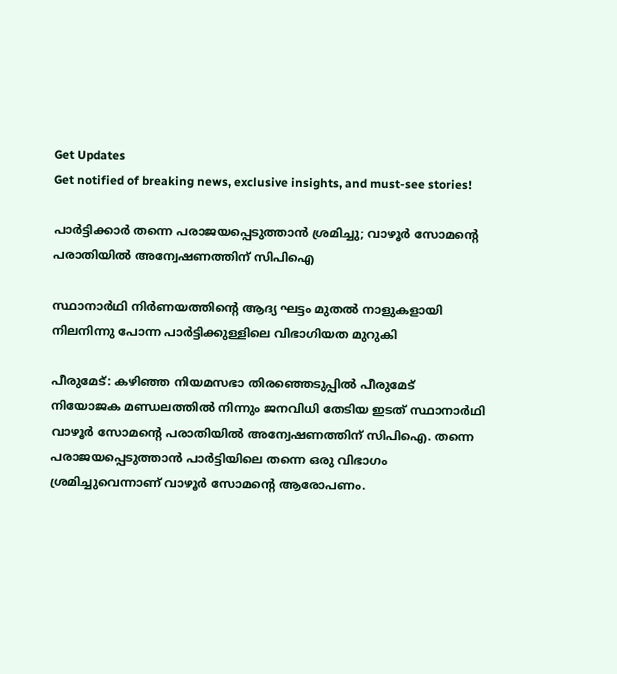Get Updates
Get notified of breaking news, exclusive insights, and must-see stories!

പാർട്ടിക്കാർ തന്നെ പരാജയപ്പെടുത്താൻ ശ്രമിച്ചു; വാഴൂർ സോമന്റെ പരാതിയിൽ അന്വേഷണത്തിന് സിപിഐ

സ്ഥാനാർഥി നിർണയത്തിന്റെ ആദ്യ ഘട്ടം മുതൽ നാളുകളായി നിലനിന്നു പോന്ന പാർട്ടിക്കുള്ളിലെ വിഭാഗിയത മുറുകി

പീരുമേട്: കഴിഞ്ഞ നിയമസഭാ തിരഞ്ഞെടുപ്പിൽ പീരുമേട് നിയോജക മണ്ഡലത്തിൽ നിന്നും ജനവിധി തേടിയ ഇടത് സ്ഥാനാർഥി വാഴൂർ സോമന്റെ പരാതിയിൽ അന്വേഷണത്തിന് സിപിഐ. തന്നെ പരാജയപ്പെടുത്താൻ പാർട്ടിയിലെ തന്നെ ഒരു വിഭാഗം ശ്രമിച്ചുവെന്നാണ് വാഴൂർ സോമന്റെ ആരോപണം.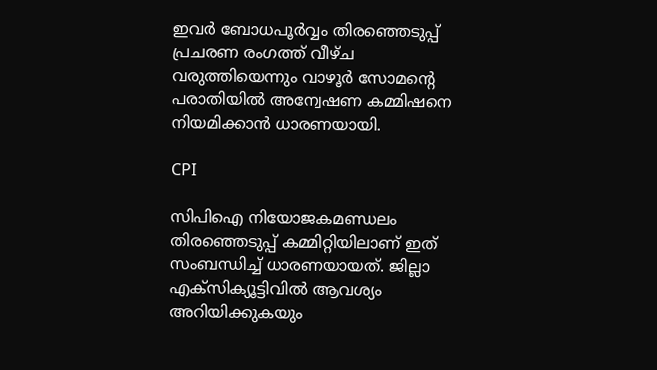ഇവർ ബോധപൂർവ്വം തിരഞ്ഞെടുപ്പ് പ്രചരണ രംഗത്ത് വീഴ്ച വരുത്തിയെന്നും വാഴൂർ സോമന്റെ പരാതിയിൽ അന്വേഷണ കമ്മിഷനെ നിയമിക്കാൻ ധാരണയായി.

CPI

സിപിഐ നിയോജകമണ്ഡലം തിരഞ്ഞെടുപ്പ് കമ്മിറ്റിയിലാണ് ഇത് സംബന്ധിച്ച് ധാരണയായത്. ജില്ലാ എക്സിക്യൂട്ടിവിൽ ആവശ്യം അറിയിക്കുകയും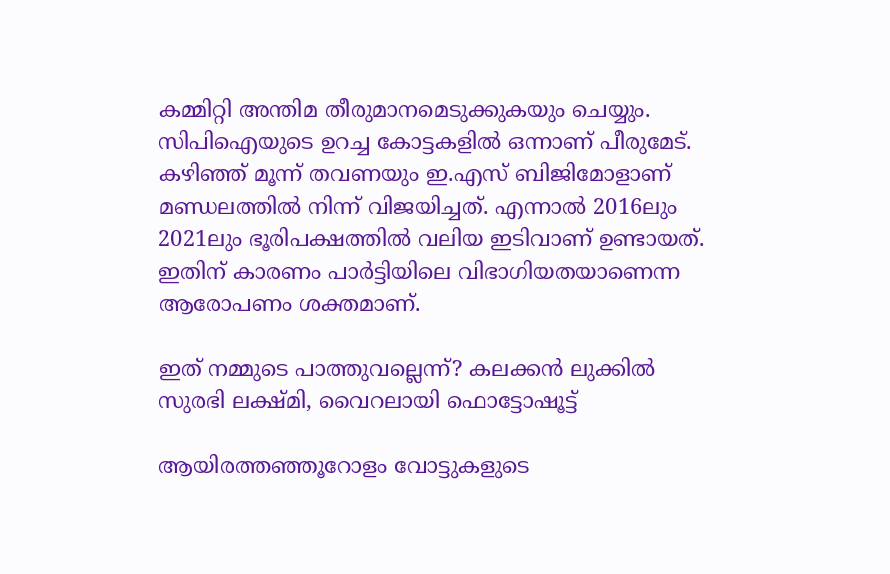കമ്മിറ്റി അന്തിമ തീരുമാനമെടുക്കുകയും ചെയ്യും. സിപിഐയുടെ ഉറച്ച കോട്ടകളിൽ ഒന്നാണ് പീരുമേട്. കഴിഞ്ഞ് മൂന്ന് തവണയും ഇ.എസ് ബിജിമോളാണ് മണ്ഡലത്തിൽ നിന്ന് വിജയിച്ചത്. എന്നാൽ 2016ലും 2021ലും ഭൂരിപക്ഷത്തിൽ വലിയ ഇടിവാണ് ഉണ്ടായത്. ഇതിന് കാരണം പാർട്ടിയിലെ വിഭാഗിയതയാണെന്ന ആരോപണം ശക്തമാണ്.

ഇത് നമ്മുടെ പാത്തുവല്ലെന്ന്? കലക്കൻ ലുക്കിൽ സുരഭി ലക്ഷ്മി, വൈറലായി ഫൊട്ടോഷൂട്ട്

ആയിരത്തഞ്ഞൂറോളം വോട്ടുകളുടെ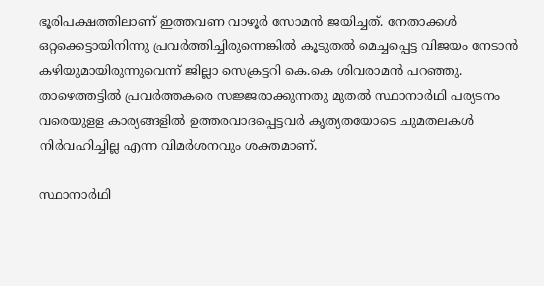ഭൂരിപക്ഷത്തിലാണ് ഇത്തവണ വാഴൂർ സോമൻ ജയിച്ചത്. നേതാക്കൾ ഒറ്റക്കെട്ടായിനിന്നു പ്രവർത്തിച്ചിരുന്നെങ്കിൽ കൂടുതൽ മെച്ചപ്പെട്ട വിജയം നേടാൻ കഴിയുമായിരുന്നുവെന്ന് ജില്ലാ സെക്രട്ടറി കെ.കെ ശിവരാമൻ പറഞ്ഞു. താഴെത്തട്ടിൽ പ്രവർത്തകരെ സജ്ജരാക്കുന്നതു മുതൽ സ്ഥാനാർഥി പര്യടനം വരെയുളള കാര്യങ്ങളിൽ ഉത്തരവാദപ്പെട്ടവർ കൃത്യതയോടെ ചുമതലകൾ നിർവഹിച്ചില്ല എന്ന വിമർശനവും ശക്തമാണ്.

സ്ഥാനാർഥി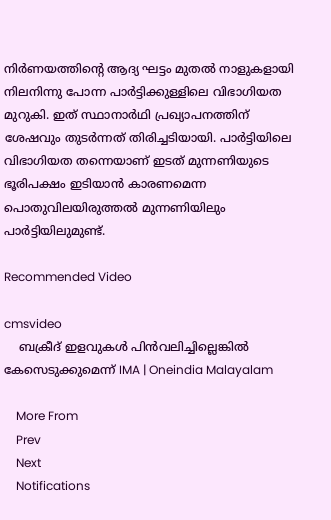നിർണയത്തിന്റെ ആദ്യ ഘട്ടം മുതൽ നാളുകളായി നിലനിന്നു പോന്ന പാർട്ടിക്കുള്ളിലെ വിഭാഗിയത മുറുകി. ഇത് സ്ഥാനാർഥി പ്രഖ്യാപനത്തിന് ശേഷവും തുടർന്നത് തിരിച്ചടിയായി. പാർട്ടിയിലെ വിഭാഗിയത തന്നെയാണ് ഇടത് മുന്നണിയുടെ ഭൂരിപക്ഷം ഇടിയാൻ കാരണമെന്ന പൊതുവിലയിരുത്തൽ മുന്നണിയിലും പാർട്ടിയിലുമുണ്ട്.

Recommended Video

cmsvideo
    ബക്രീദ് ഇളവുകള്‍ പിന്‍വലിച്ചില്ലെങ്കില്‍ കേസെടുക്കുമെന്ന് IMA | Oneindia Malayalam

    More From
    Prev
    Next
    Notifications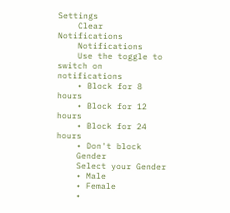Settings
    Clear Notifications
    Notifications
    Use the toggle to switch on notifications
    • Block for 8 hours
    • Block for 12 hours
    • Block for 24 hours
    • Don't block
    Gender
    Select your Gender
    • Male
    • Female
    •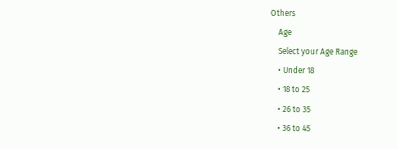Others
    Age
    Select your Age Range
    • Under 18
    • 18 to 25
    • 26 to 35
    • 36 to 45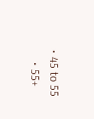• 45 to 55
    • 55+